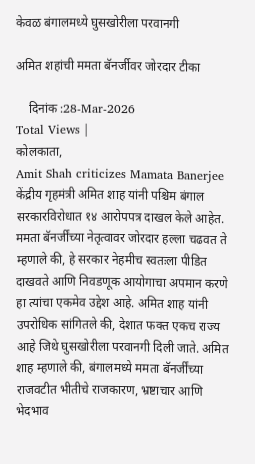केवळ बंगालमध्ये घुसखोरीला परवानगी

अमित शहांची ममता बॅनर्जीवर जोरदार टीका

    दिनांक :28-Mar-2026
Total Views |
कोलकाता,
Amit Shah criticizes Mamata Banerjee केंद्रीय गृहमंत्री अमित शाह यांनी पश्चिम बंगाल सरकारविरोधात १४ आरोपपत्र दाखल केले आहेत. ममता बॅनर्जींच्या नेतृत्वावर जोरदार हल्ला चढवत ते म्हणाले की, हे सरकार नेहमीच स्वतःला पीडित दाखवते आणि निवडणूक आयोगाचा अपमान करणे हा त्यांचा एकमेव उद्देश आहे. अमित शाह यांनी उपरोधिक सांगितले की, देशात फक्त एकच राज्य आहे जिथे घुसखोरीला परवानगी दिली जाते. अमित शाह म्हणाले की, बंगालमध्ये ममता बॅनर्जींच्या राजवटीत भीतीचे राजकारण, भ्रष्टाचार आणि भेदभाव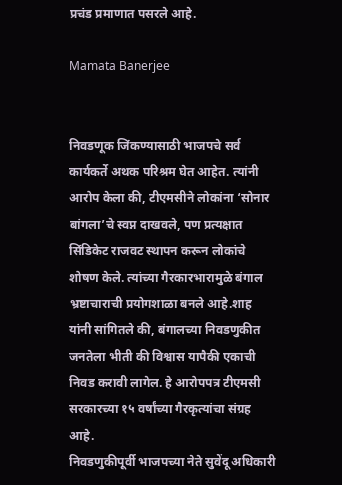प्रचंड प्रमाणात पसरले आहे.

Mamata Banerjee


निवडणूक जिंकण्यासाठी भाजपचे सर्व कार्यकर्ते अथक परिश्रम घेत आहेत. त्यांनी आरोप केला की, टीएमसीने लोकांना ‘सोनार बांगला’चे स्वप्न दाखवले, पण प्रत्यक्षात सिंडिकेट राजवट स्थापन करून लोकांचे शोषण केले. त्यांच्या गैरकारभारामुळे बंगाल भ्रष्टाचाराची प्रयोगशाळा बनले आहे.शाह यांनी सांगितले की, बंगालच्या निवडणुकीत जनतेला भीती की विश्वास यापैकी एकाची निवड करावी लागेल. हे आरोपपत्र टीएमसी सरकारच्या १५ वर्षांच्या गैरकृत्यांचा संग्रह आहे.
निवडणुकीपूर्वी भाजपच्या नेते सुवेंदू अधिकारी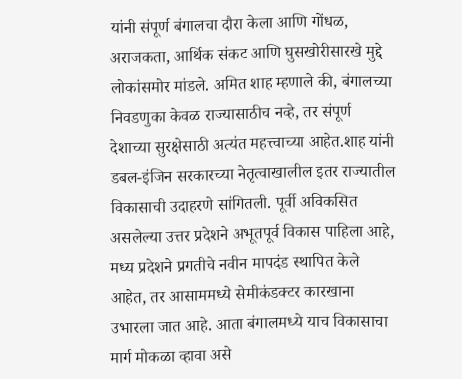यांनी संपूर्ण बंगालचा दौरा केला आणि गोंधळ, अराजकता, आर्थिक संकट आणि घुसखोरीसारखे मुद्दे लोकांसमोर मांडले. अमित शाह म्हणाले की, बंगालच्या निवडणुका केवळ राज्यासाठीच नव्हे, तर संपूर्ण देशाच्या सुरक्षेसाठी अत्यंत महत्त्वाच्या आहेत.शाह यांनी डबल-इंजिन सरकारच्या नेतृत्वाखालील इतर राज्यातील विकासाची उदाहरणे सांगितली. पूर्वी अविकसित असलेल्या उत्तर प्रदेशने अभूतपूर्व विकास पाहिला आहे, मध्य प्रदेशने प्रगतीचे नवीन मापदंड स्थापित केले आहेत, तर आसाममध्ये सेमीकंडक्टर कारखाना उभारला जात आहे. आता बंगालमध्ये याच विकासाचा मार्ग मोकळा व्हावा असे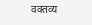वक्तव्य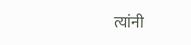त्यांनी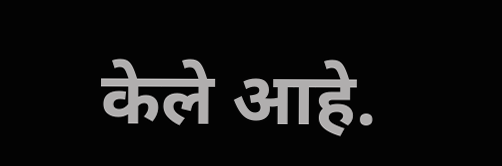केले आहे.